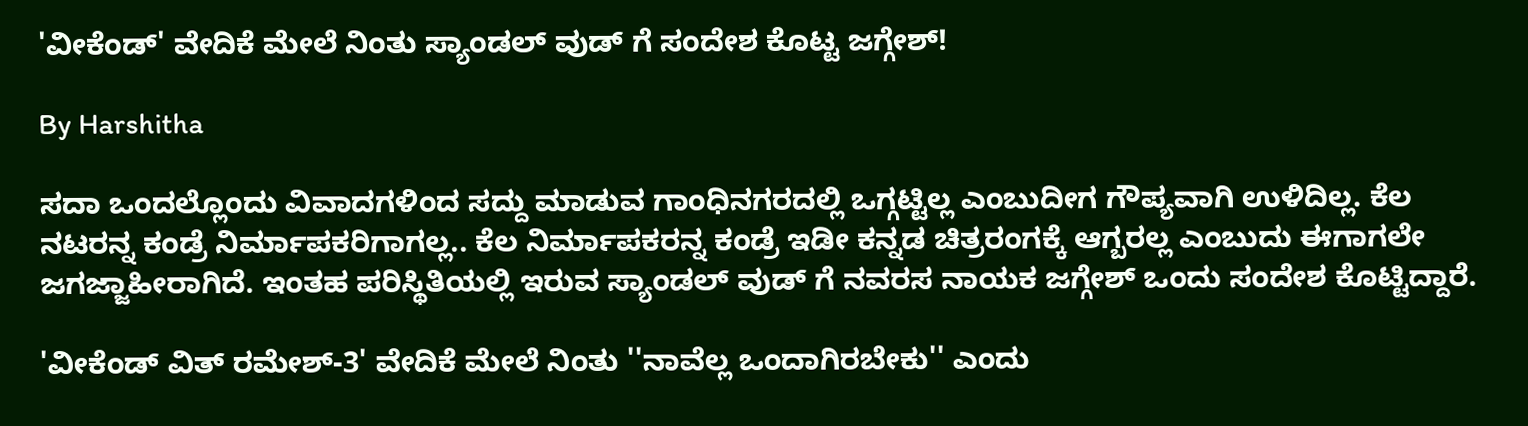'ವೀಕೆಂಡ್' ವೇದಿಕೆ ಮೇಲೆ ನಿಂತು ಸ್ಯಾಂಡಲ್ ವುಡ್ ಗೆ ಸಂದೇಶ ಕೊಟ್ಟ ಜಗ್ಗೇಶ್!

By Harshitha

ಸದಾ ಒಂದಲ್ಲೊಂದು ವಿವಾದಗಳಿಂದ ಸದ್ದು ಮಾಡುವ ಗಾಂಧಿನಗರದಲ್ಲಿ ಒಗ್ಗಟ್ಟಿಲ್ಲ ಎಂಬುದೀಗ ಗೌಪ್ಯವಾಗಿ ಉಳಿದಿಲ್ಲ. ಕೆಲ ನಟರನ್ನ ಕಂಡ್ರೆ ನಿರ್ಮಾಪಕರಿಗಾಗಲ್ಲ.. ಕೆಲ ನಿರ್ಮಾಪಕರನ್ನ ಕಂಡ್ರೆ ಇಡೀ ಕನ್ನಡ ಚಿತ್ರರಂಗಕ್ಕೆ ಆಗ್ಬರಲ್ಲ ಎಂಬುದು ಈಗಾಗಲೇ ಜಗಜ್ಜಾಹೀರಾಗಿದೆ. ಇಂತಹ ಪರಿಸ್ಥಿತಿಯಲ್ಲಿ ಇರುವ ಸ್ಯಾಂಡಲ್ ವುಡ್ ಗೆ ನವರಸ ನಾಯಕ ಜಗ್ಗೇಶ್ ಒಂದು ಸಂದೇಶ ಕೊಟ್ಟಿದ್ದಾರೆ.

'ವೀಕೆಂಡ್ ವಿತ್ ರಮೇಶ್-3' ವೇದಿಕೆ ಮೇಲೆ ನಿಂತು ''ನಾವೆಲ್ಲ ಒಂದಾಗಿರಬೇಕು'' ಎಂದು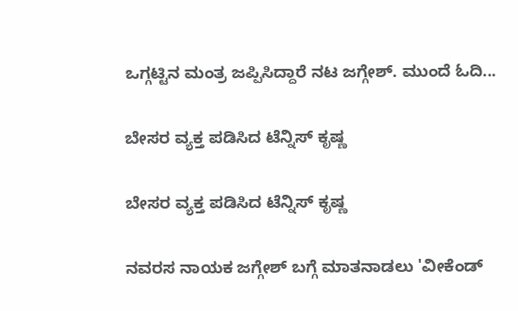ಒಗ್ಗಟ್ಟಿನ ಮಂತ್ರ ಜಪ್ಪಿಸಿದ್ದಾರೆ ನಟ ಜಗ್ಗೇಶ್. ಮುಂದೆ ಓದಿ...

ಬೇಸರ ವ್ಯಕ್ತ ಪಡಿಸಿದ ಟೆನ್ನಿಸ್ ಕೃಷ್ಣ

ಬೇಸರ ವ್ಯಕ್ತ ಪಡಿಸಿದ ಟೆನ್ನಿಸ್ ಕೃಷ್ಣ

ನವರಸ ನಾಯಕ ಜಗ್ಗೇಶ್ ಬಗ್ಗೆ ಮಾತನಾಡಲು 'ವೀಕೆಂಡ್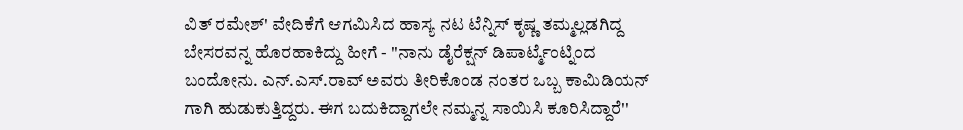ವಿತ್ ರಮೇಶ್' ವೇದಿಕೆಗೆ ಆಗಮಿಸಿದ ಹಾಸ್ಯ ನಟ ಟೆನ್ನಿಸ್ ಕೃಷ್ಣ ತಮ್ಮಲ್ಲಡಗಿದ್ದ ಬೇಸರವನ್ನ ಹೊರಹಾಕಿದ್ದು ಹೀಗೆ - ''ನಾನು ಡೈರೆಕ್ಷನ್ ಡಿಪಾರ್ಟ್ಮೆಂಟ್ನಿಂದ ಬಂದೋನು. ಎನ್.ಎಸ್.ರಾವ್ ಅವರು ತೀರಿಕೊಂಡ ನಂತರ ಒಬ್ಬ ಕಾಮಿಡಿಯನ್ ಗಾಗಿ ಹುಡುಕುತ್ತಿದ್ದರು. ಈಗ ಬದುಕಿದ್ದಾಗಲೇ ನಮ್ಮನ್ನ ಸಾಯಿಸಿ ಕೂರಿಸಿದ್ದಾರೆ''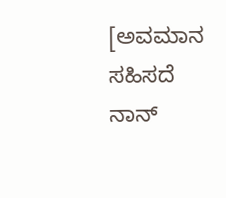[ಅವಮಾನ ಸಹಿಸದೆ ನಾನ್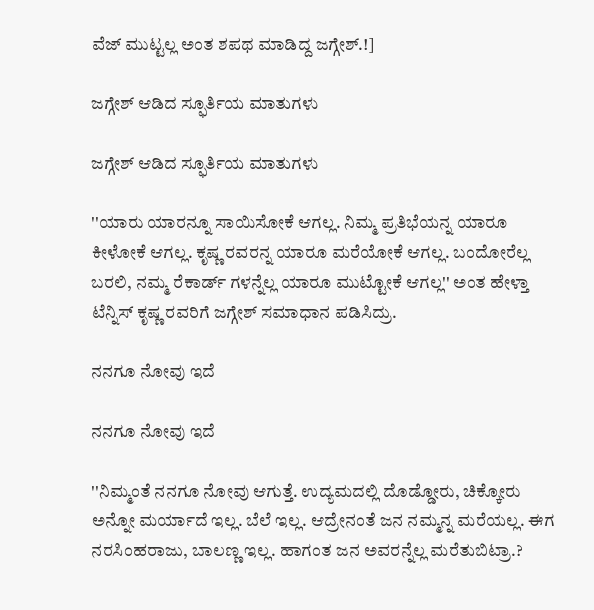ವೆಜ್ ಮುಟ್ಟಲ್ಲ ಅಂತ ಶಪಥ ಮಾಡಿದ್ದ ಜಗ್ಗೇಶ್.!]

ಜಗ್ಗೇಶ್ ಆಡಿದ ಸ್ಫೂರ್ತಿಯ ಮಾತುಗಳು

ಜಗ್ಗೇಶ್ ಆಡಿದ ಸ್ಫೂರ್ತಿಯ ಮಾತುಗಳು

''ಯಾರು ಯಾರನ್ನೂ ಸಾಯಿಸೋಕೆ ಆಗಲ್ಲ. ನಿಮ್ಮ ಪ್ರತಿಭೆಯನ್ನ ಯಾರೂ ಕೀಳೋಕೆ ಆಗಲ್ಲ. ಕೃಷ್ಣ ರವರನ್ನ ಯಾರೂ ಮರೆಯೋಕೆ ಆಗಲ್ಲ. ಬಂದೋರೆಲ್ಲ ಬರಲಿ, ನಮ್ಮ ರೆಕಾರ್ಡ್ ಗಳನ್ನೆಲ್ಲ ಯಾರೂ ಮುಟ್ಟೋಕೆ ಆಗಲ್ಲ'' ಅಂತ ಹೇಳ್ತಾ ಟೆನ್ನಿಸ್ ಕೃಷ್ಣ ರವರಿಗೆ ಜಗ್ಗೇಶ್ ಸಮಾಧಾನ ಪಡಿಸಿದ್ರು.

ನನಗೂ ನೋವು ಇದೆ

ನನಗೂ ನೋವು ಇದೆ

''ನಿಮ್ಮಂತೆ ನನಗೂ ನೋವು ಆಗುತ್ತೆ. ಉದ್ಯಮದಲ್ಲಿ ದೊಡ್ಡೋರು, ಚಿಕ್ಕೋರು ಅನ್ನೋ ಮರ್ಯಾದೆ ಇಲ್ಲ. ಬೆಲೆ ಇಲ್ಲ. ಆದ್ರೇನಂತೆ ಜನ ನಮ್ಮನ್ನ ಮರೆಯಲ್ಲ. ಈಗ ನರಸಿಂಹರಾಜು, ಬಾಲಣ್ಣ ಇಲ್ಲ. ಹಾಗಂತ ಜನ ಅವರನ್ನೆಲ್ಲ ಮರೆತುಬಿಟ್ರಾ.?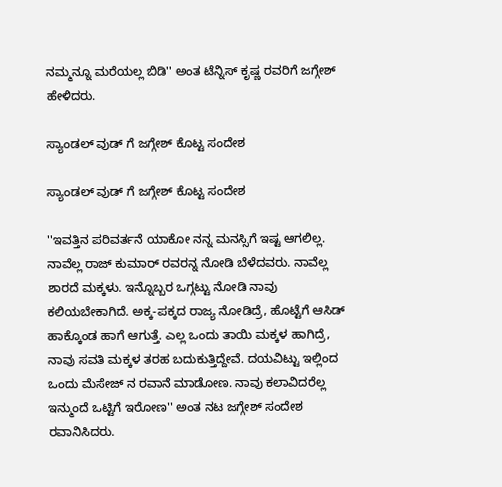ನಮ್ಮನ್ನೂ ಮರೆಯಲ್ಲ ಬಿಡಿ'' ಅಂತ ಟೆನ್ನಿಸ್ ಕೃಷ್ಣ ರವರಿಗೆ ಜಗ್ಗೇಶ್ ಹೇಳಿದರು.

ಸ್ಯಾಂಡಲ್ ವುಡ್ ಗೆ ಜಗ್ಗೇಶ್ ಕೊಟ್ಟ ಸಂದೇಶ

ಸ್ಯಾಂಡಲ್ ವುಡ್ ಗೆ ಜಗ್ಗೇಶ್ ಕೊಟ್ಟ ಸಂದೇಶ

''ಇವತ್ತಿನ ಪರಿವರ್ತನೆ ಯಾಕೋ ನನ್ನ ಮನಸ್ಸಿಗೆ ಇಷ್ಟ ಆಗಲಿಲ್ಲ. ನಾವೆಲ್ಲ ರಾಜ್ ಕುಮಾರ್ ರವರನ್ನ ನೋಡಿ ಬೆಳೆದವರು. ನಾವೆಲ್ಲ ಶಾರದೆ ಮಕ್ಕಳು. ಇನ್ನೊಬ್ಬರ ಒಗ್ಗಟ್ಟು ನೋಡಿ ನಾವು ಕಲಿಯಬೇಕಾಗಿದೆ. ಅಕ್ಕ-ಪಕ್ಕದ ರಾಜ್ಯ ನೋಡಿದ್ರೆ, ಹೊಟ್ಟೆಗೆ ಆಸಿಡ್ ಹಾಕ್ಕೊಂಡ ಹಾಗೆ ಆಗುತ್ತೆ. ಎಲ್ಲ ಒಂದು ತಾಯಿ ಮಕ್ಕಳ ಹಾಗಿದ್ರೆ, ನಾವು ಸವತಿ ಮಕ್ಕಳ ತರಹ ಬದುಕುತ್ತಿದ್ದೇವೆ. ದಯವಿಟ್ಟು ಇಲ್ಲಿಂದ ಒಂದು ಮೆಸೇಜ್ ನ ರವಾನೆ ಮಾಡೋಣ. ನಾವು ಕಲಾವಿದರೆಲ್ಲ ಇನ್ಮುಂದೆ ಒಟ್ಟಿಗೆ ಇರೋಣ'' ಅಂತ ನಟ ಜಗ್ಗೇಶ್ ಸಂದೇಶ ರವಾನಿಸಿದರು.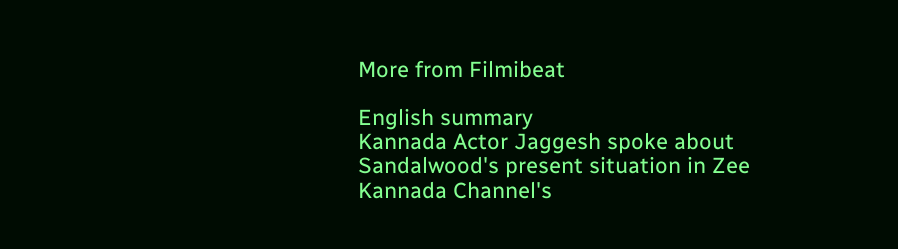More from Filmibeat

English summary
Kannada Actor Jaggesh spoke about Sandalwood's present situation in Zee Kannada Channel's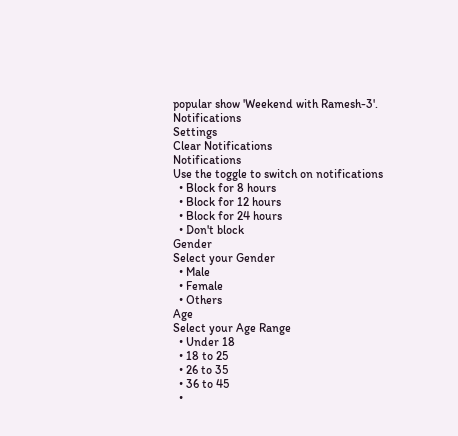popular show 'Weekend with Ramesh-3'.
Notifications
Settings
Clear Notifications
Notifications
Use the toggle to switch on notifications
  • Block for 8 hours
  • Block for 12 hours
  • Block for 24 hours
  • Don't block
Gender
Select your Gender
  • Male
  • Female
  • Others
Age
Select your Age Range
  • Under 18
  • 18 to 25
  • 26 to 35
  • 36 to 45
  •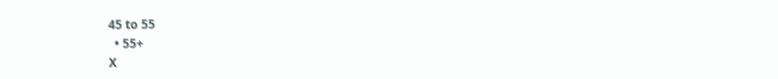45 to 55
  • 55+
X